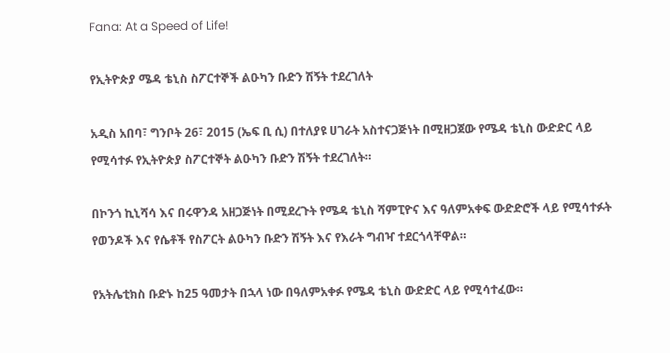Fana: At a Speed of Life!

የኢትዮጵያ ሜዳ ቴኒስ ስፖርተኞች ልዑካን ቡድን ሽኝት ተደረገለት

አዲስ አበባ፣ ግንቦት 26፣ 2015 (ኤፍ ቢ ሲ) በተለያዩ ሀገራት አስተናጋጅነት በሚዘጋጀው የሜዳ ቴኒስ ውድድር ላይ የሚሳተፉ የኢትዮጵያ ስፖርተኞት ልዑካን ቡድን ሽኝት ተደረገለት።

በኮንጎ ኪኒሻሳ እና በሩዋንዳ አዘጋጅነት በሚደረጉት የሜዳ ቴኒስ ሻምፒዮና እና ዓለምአቀፍ ውድድሮች ላይ የሚሳተፉት የወንዶች እና የሴቶች የስፖርት ልዑካን ቡድን ሽኝት እና የእራት ግብዣ ተደርጎላቸዋል።

የአትሌቲክስ ቡድኑ ከ25 ዓመታት በኋላ ነው በዓለምአቀፉ የሜዳ ቴኒስ ውድድር ላይ የሚሳተፈው።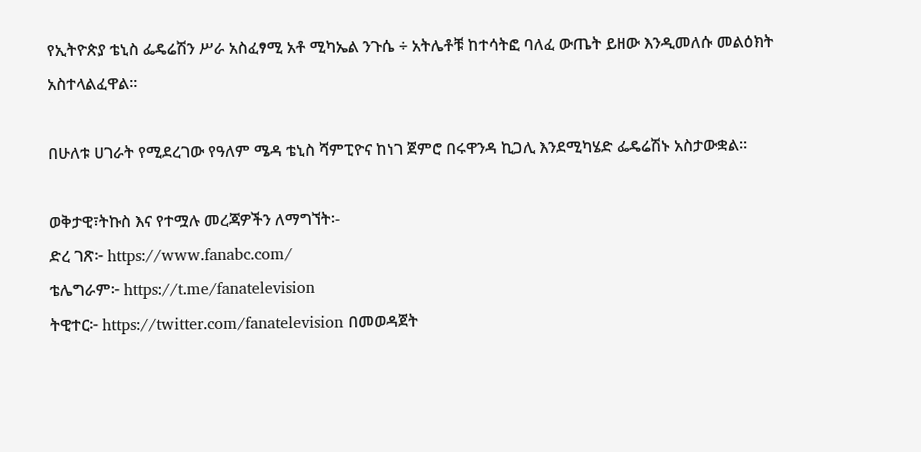የኢትዮጵያ ቴኒስ ፌዴሬሽን ሥራ አስፈፃሚ አቶ ሚካኤል ንጉሴ ÷ አትሌቶቹ ከተሳትፎ ባለፈ ውጤት ይዘው እንዲመለሱ መልዕክት አስተላልፈዋል።

በሁለቱ ሀገራት የሚደረገው የዓለም ሜዳ ቴኒስ ሻምፒዮና ከነገ ጀምሮ በሩዋንዳ ኪጋሊ እንደሚካሄድ ፌዴሬሽኑ አስታውቋል።

ወቅታዊ፣ትኩስ እና የተሟሉ መረጃዎችን ለማግኘት፡-
ድረ ገጽ፦ https://www.fanabc.com/
ቴሌግራም፦ https://t.me/fanatelevision
ትዊተር፦ https://twitter.com/fanatelevision በመወዳጀት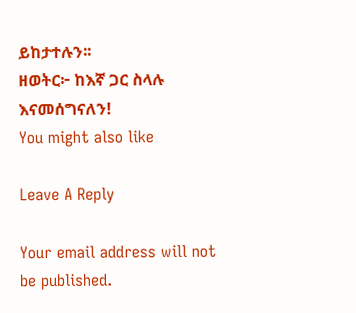ይከታተሉን፡፡
ዘወትር፦ ከእኛ ጋር ስላሉ እናመሰግናለን!
You might also like

Leave A Reply

Your email address will not be published.